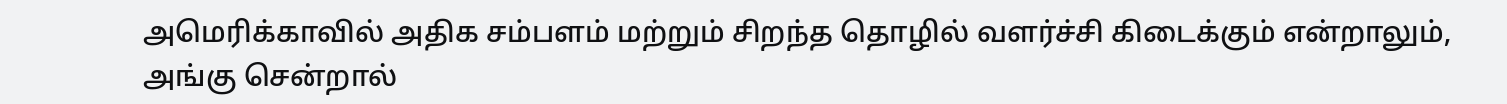அமெரிக்காவில் அதிக சம்பளம் மற்றும் சிறந்த தொழில் வளர்ச்சி கிடைக்கும் என்றாலும், அங்கு சென்றால்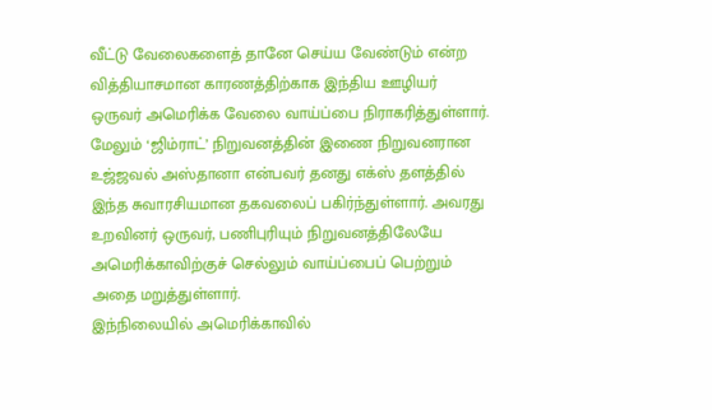வீட்டு வேலைகளைத் தானே செய்ய வேண்டும் என்ற வித்தியாசமான காரணத்திற்காக இந்திய ஊழியர் ஒருவர் அமெரிக்க வேலை வாய்ப்பை நிராகரித்துள்ளார்.
மேலும் ‘ஜிம்ராட்’ நிறுவனத்தின் இணை நிறுவனரான உஜ்ஜவல் அஸ்தானா என்பவர் தனது எக்ஸ் தளத்தில் இந்த சுவாரசியமான தகவலைப் பகிர்ந்துள்ளார். அவரது உறவினர் ஒருவர், பணிபுரியும் நிறுவனத்திலேயே அமெரிக்காவிற்குச் செல்லும் வாய்ப்பைப் பெற்றும் அதை மறுத்துள்ளார்.
இந்நிலையில் அமெரிக்காவில்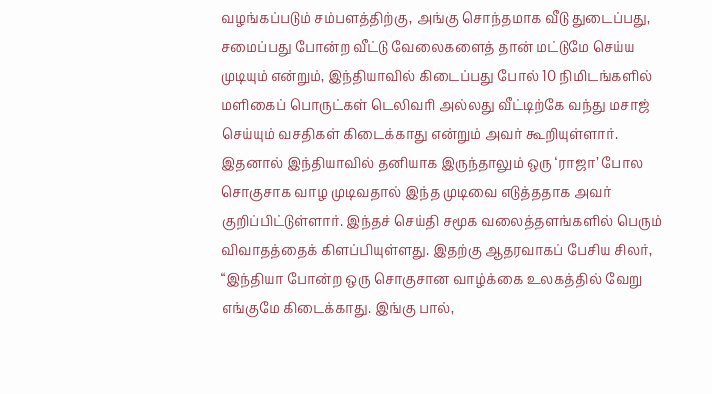வழங்கப்படும் சம்பளத்திற்கு, அங்கு சொந்தமாக வீடு துடைப்பது, சமைப்பது போன்ற வீட்டு வேலைகளைத் தான் மட்டுமே செய்ய முடியும் என்றும், இந்தியாவில் கிடைப்பது போல் 10 நிமிடங்களில் மளிகைப் பொருட்கள் டெலிவரி அல்லது வீட்டிற்கே வந்து மசாஜ் செய்யும் வசதிகள் கிடைக்காது என்றும் அவர் கூறியுள்ளார்.
இதனால் இந்தியாவில் தனியாக இருந்தாலும் ஒரு ‘ராஜா’ போல சொகுசாக வாழ முடிவதால் இந்த முடிவை எடுத்ததாக அவர் குறிப்பிட்டுள்ளார். இந்தச் செய்தி சமூக வலைத்தளங்களில் பெரும் விவாதத்தைக் கிளப்பியுள்ளது. இதற்கு ஆதரவாகப் பேசிய சிலர், “இந்தியா போன்ற ஒரு சொகுசான வாழ்க்கை உலகத்தில் வேறு எங்குமே கிடைக்காது. இங்கு பால்,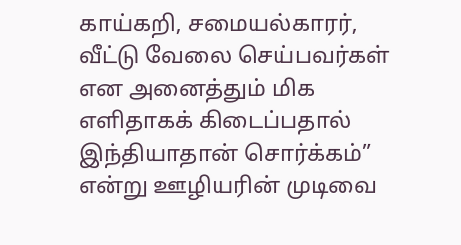காய்கறி, சமையல்காரர், வீட்டு வேலை செய்பவர்கள் என அனைத்தும் மிக எளிதாகக் கிடைப்பதால் இந்தியாதான் சொர்க்கம்” என்று ஊழியரின் முடிவை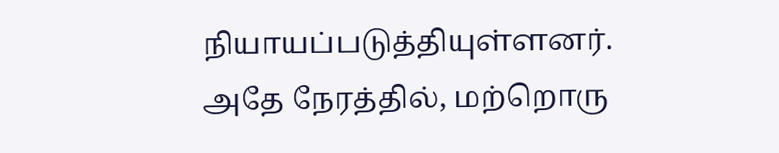நியாயப்படுத்தியுள்ளனர்.
அதே நேரத்தில், மற்றொரு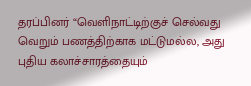தரப்பினர் “வெளிநாட்டிற்குச் செல்வது வெறும் பணத்திற்காக மட்டுமல்ல, அது புதிய கலாச்சாரத்தையும்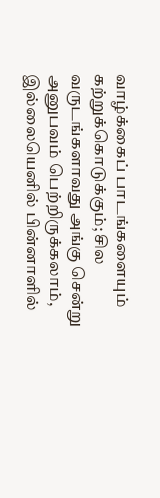வாழ்க்கைப் பாடங்களையும் கற்றுக்கொடுக்கும்; சில வருடங்களாவது அங்கு சென்று அனுபவம் பெற்றிருக்கலாம், இல்லையெனில் பின்னாளில்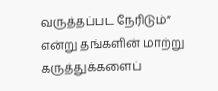வருத்தப்பட நேரிடும்” என்று தங்களின் மாற்று கருத்துக்களைப்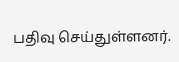பதிவு செய்துள்ளனர்.